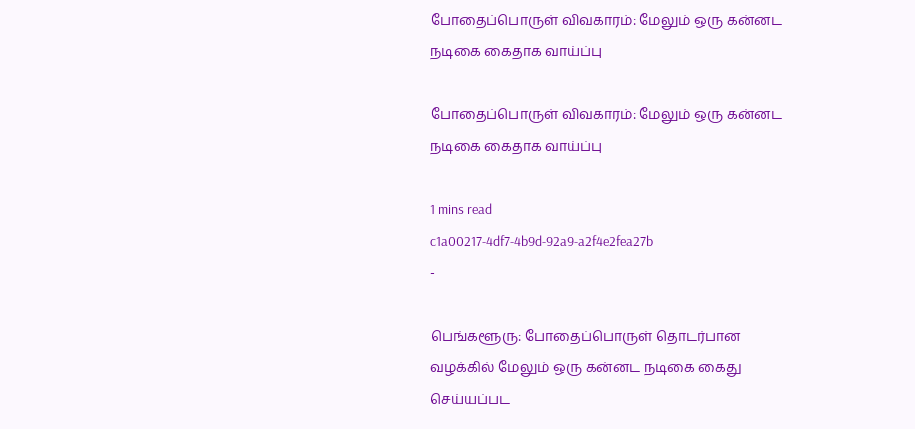போதைப்பொருள் விவகாரம்: மேலும் ஒரு கன்னட நடிகை கைதாக வாய்ப்பு

போதைப்பொருள் விவகாரம்: மேலும் ஒரு கன்னட நடிகை கைதாக வாய்ப்பு

1 mins read
c1a00217-4df7-4b9d-92a9-a2f4e2fea27b
-

பெங்களூரு: போதைப்பொருள் தொடர்பான வழக்கில் மேலும் ஒரு கன்னட நடிகை கைது செய்யப்பட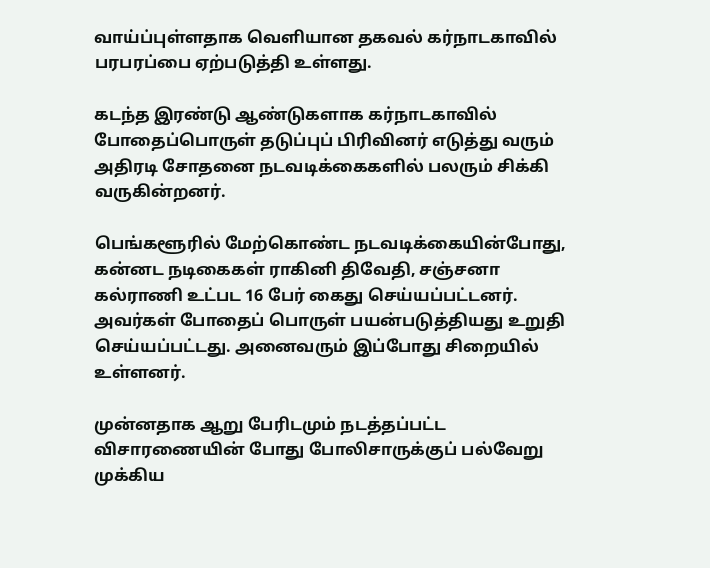வாய்ப்புள்ளதாக வெளியான தகவல் கர்நாடகாவில் பரபரப்பை ஏற்படுத்தி உள்ளது.

கடந்த இரண்டு ஆண்டுகளாக கர்நாடகாவில் போதைப்பொருள் தடுப்புப் பிரிவினர் எடுத்து வரும் அதிரடி சோதனை நடவடிக்கைகளில் பலரும் சிக்கி வருகின்றனர்.

பெங்களூரில் மேற்கொண்ட நடவடிக்கையின்போது, கன்னட நடிகைகள் ராகினி திவேதி, சஞ்சனா கல்ராணி உட்பட 16 பேர் கைது செய்யப்பட்டன‌ர். அவர்கள் போதைப் பொருள் பயன்படுத்தியது உறுதி செய்யப்பட்டது. அனைவரும் இப்போது சிறையில் உள்ளனர்.

முன்னதாக ஆறு பேரிடமும் நடத்தப்பட்ட விசாரணையின் போது போலிசாருக்குப் பல்வேறு முக்கிய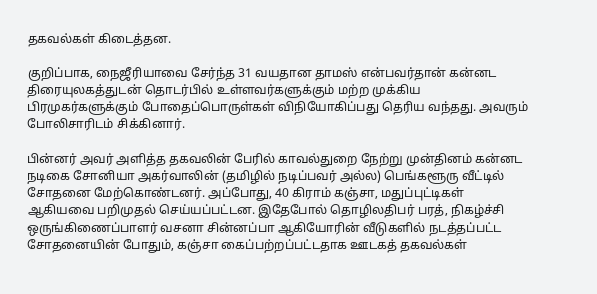தகவல்கள் கிடைத்தன.

குறிப்பாக, நைஜீரியாவை சேர்ந்த 31 வயதான தாமஸ் என்பவர்தான் கன்னட திரையுலகத்துடன் தொடர்பில் உள்ளவர்களுக்கும் மற்ற முக்கிய பிரமுகர்களுக்கும் போதைப்பொருள்கள் விநியோகிப்பது தெரிய வந்தது. அவரும் போலிசாரிடம் சிக்கினார்.

பின்னர் அவர் அளித்த தகவலின் பேரில் காவல்துறை நேற்று முன்தினம் கன்னட நடிகை சோனியா அகர்வாலின் (தமிழில் நடிப்பவர் அல்ல) பெங்களூரு வீட்டில் சோதனை மேற்கொண்டனர். அப்போது, 40 கிராம் கஞ்சா, மதுப்புட்டிகள் ஆகியவை பறிமுதல் செய்யப்பட்டன. இதேபோல் தொழிலதிபர் பரத், நிகழ்ச்சி ஒருங்கிணைப்பாளர் வசனா சின்னப்பா ஆகியோரின் வீடுகளில் நடத்தப்பட்ட சோதனையின் போதும், கஞ்சா கைப்பற்றப்பட்டதாக ஊடகத் தகவல்கள்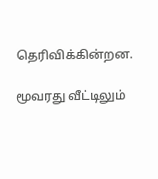தெரிவிக்கின்றன.

மூவரது வீட்டிலும்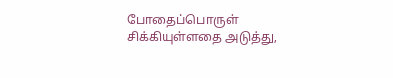போதைப்பொருள் சிக்கியுள்ளதை அடுத்து,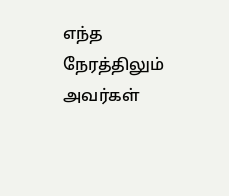எந்த நேரத்திலும் அவர்கள்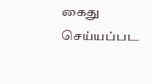கைது செய்யப்பட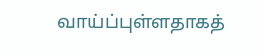வாய்ப்புள்ளதாகத்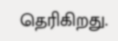தெரிகிறது.